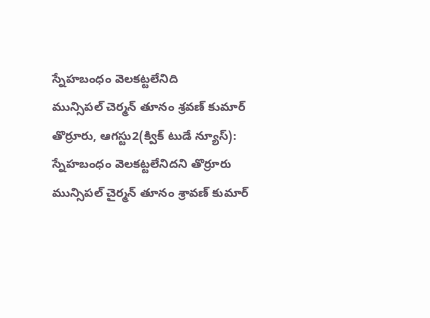స్నేహబంధం వెలకట్టలేనిది
మున్సిపల్ చెర్మన్ తూనం శ్రవణ్ కుమార్
తొర్రూరు, ఆగస్టు2(క్విక్ టుడే న్యూస్):
స్నేహబంధం వెలకట్టలేనిదని తొర్రూరు మున్సిపల్ చైర్మన్ తూనం శ్రావణ్ కుమార్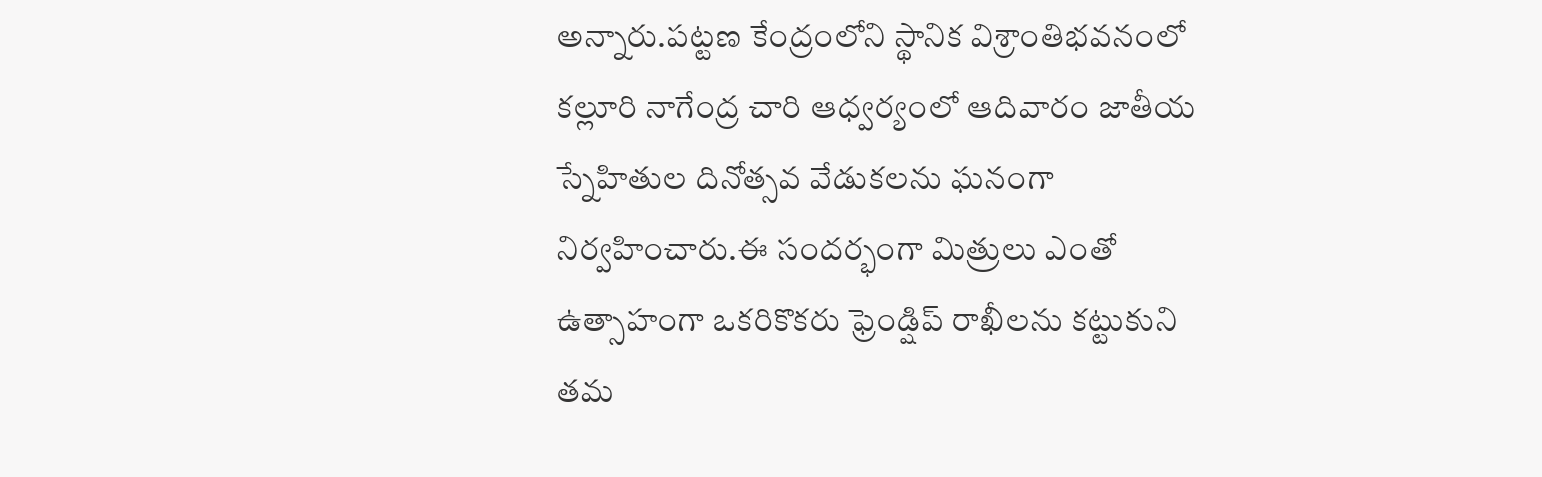అన్నారు.పట్టణ కేంద్రంలోని స్థానిక విశ్రాంతిభవనంలో కల్లూరి నాగేంద్ర చారి ఆధ్వర్యంలో ఆదివారం జాతీయ స్నేహితుల దినోత్సవ వేడుకలను ఘనంగా నిర్వహించారు.ఈ సందర్భంగా మిత్రులు ఎంతో ఉత్సాహంగా ఒకరికొకరు ఫ్రెండ్షిప్ రాఖీలను కట్టుకుని తమ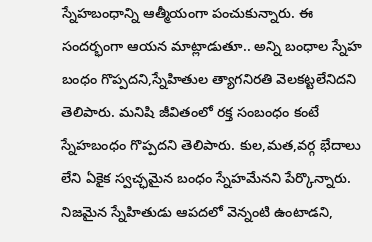స్నేహబంధాన్ని ఆత్మీయంగా పంచుకున్నారు. ఈ సందర్భంగా ఆయన మాట్లాడుతూ.. అన్ని బంధాల స్నేహ బంధం గొప్పదని,స్నేహితుల త్యాగనిరతి వెలకట్టలేనిదని తెలిపారు. మనిషి జీవితంలో రక్త సంబంధం కంటే స్నేహబంధం గొప్పదని తెలిపారు. కుల,మత,వర్గ భేదాలు లేని ఏకైక స్వచ్ఛమైన బంధం స్నేహమేనని పేర్కొన్నారు. నిజమైన స్నేహితుడు ఆపదలో వెన్నంటి ఉంటాడని,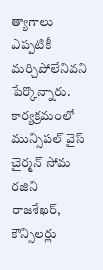త్యాగాలు ఎప్పటికీ మర్చిపోలేనివని పేర్కొన్నారు. కార్యక్రమంలో మున్సిపల్ వైస్ చైర్మన్ సోమ రజిని రాజశేఖర్, కౌన్సిలర్లు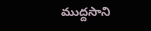ముద్దసాని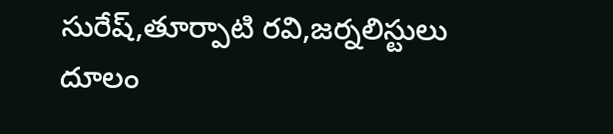సురేష్,తూర్పాటి రవి,జర్నలిస్టులు దూలం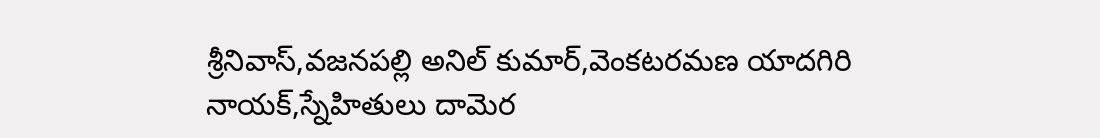శ్రీనివాస్,వజనపల్లి అనిల్ కుమార్,వెంకటరమణ యాదగిరి నాయక్,స్నేహితులు దామెర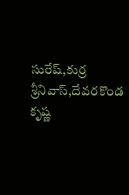సురేష్,కుర్ర శ్రీనివాస్,దేవరకొండ కృష్ణ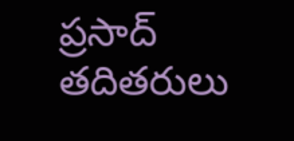ప్రసాద్ తదితరులు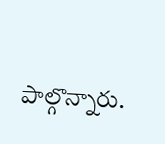పాల్గొన్నారు.